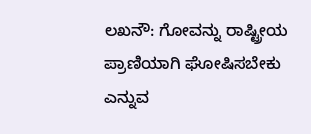ಲಖನೌ: ಗೋವನ್ನು ರಾಷ್ಟ್ರೀಯ ಪ್ರಾಣಿಯಾಗಿ ಘೋಷಿಸಬೇಕು ಎನ್ನುವ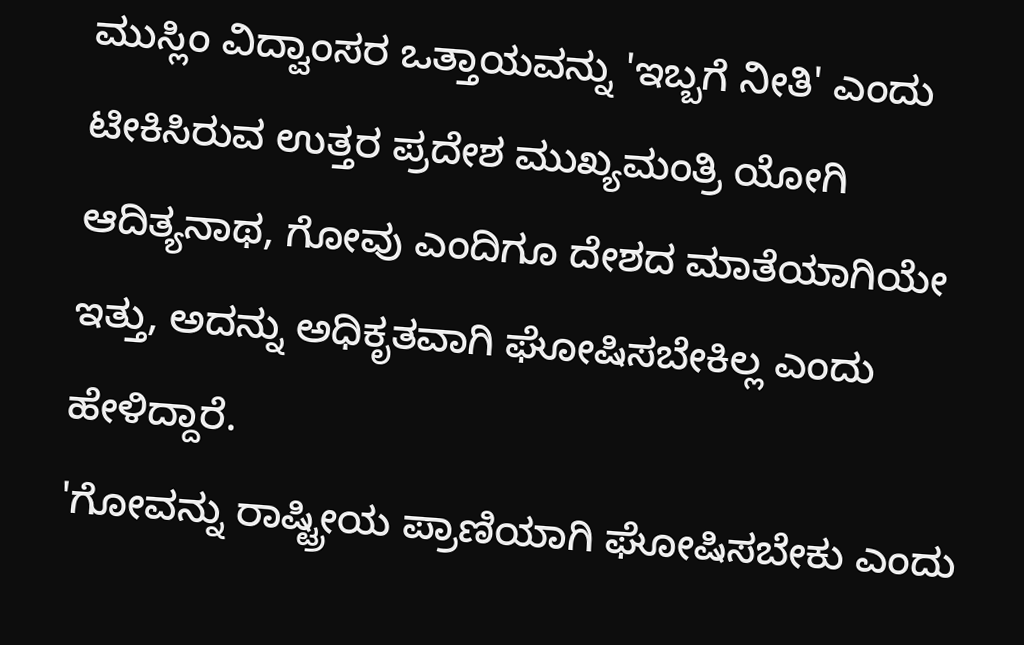ಮುಸ್ಲಿಂ ವಿದ್ವಾಂಸರ ಒತ್ತಾಯವನ್ನು 'ಇಬ್ಬಗೆ ನೀತಿ' ಎಂದು ಟೀಕಿಸಿರುವ ಉತ್ತರ ಪ್ರದೇಶ ಮುಖ್ಯಮಂತ್ರಿ ಯೋಗಿ ಆದಿತ್ಯನಾಥ, ಗೋವು ಎಂದಿಗೂ ದೇಶದ ಮಾತೆಯಾಗಿಯೇ ಇತ್ತು, ಅದನ್ನು ಅಧಿಕೃತವಾಗಿ ಘೋಷಿಸಬೇಕಿಲ್ಲ ಎಂದು ಹೇಳಿದ್ದಾರೆ.
'ಗೋವನ್ನು ರಾಷ್ಟ್ರೀಯ ಪ್ರಾಣಿಯಾಗಿ ಘೋಷಿಸಬೇಕು ಎಂದು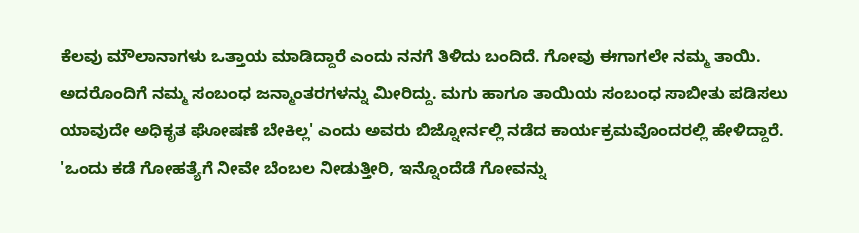ಕೆಲವು ಮೌಲಾನಾಗಳು ಒತ್ತಾಯ ಮಾಡಿದ್ದಾರೆ ಎಂದು ನನಗೆ ತಿಳಿದು ಬಂದಿದೆ. ಗೋವು ಈಗಾಗಲೇ ನಮ್ಮ ತಾಯಿ. ಅದರೊಂದಿಗೆ ನಮ್ಮ ಸಂಬಂಧ ಜನ್ಮಾಂತರಗಳನ್ನು ಮೀರಿದ್ದು. ಮಗು ಹಾಗೂ ತಾಯಿಯ ಸಂಬಂಧ ಸಾಬೀತು ಪಡಿಸಲು ಯಾವುದೇ ಅಧಿಕೃತ ಘೋಷಣೆ ಬೇಕಿಲ್ಲ' ಎಂದು ಅವರು ಬಿಜ್ನೋರ್ನಲ್ಲಿ ನಡೆದ ಕಾರ್ಯಕ್ರಮವೊಂದರಲ್ಲಿ ಹೇಳಿದ್ದಾರೆ.
'ಒಂದು ಕಡೆ ಗೋಹತ್ಯೆಗೆ ನೀವೇ ಬೆಂಬಲ ನೀಡುತ್ತೀರಿ, ಇನ್ನೊಂದೆಡೆ ಗೋವನ್ನು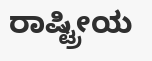ರಾಷ್ಟ್ರೀಯ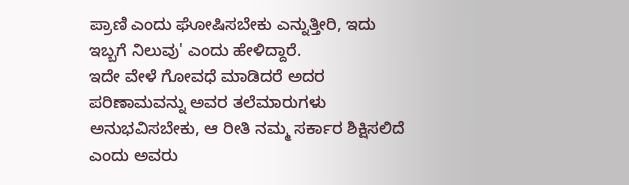ಪ್ರಾಣಿ ಎಂದು ಘೋಷಿಸಬೇಕು ಎನ್ನುತ್ತೀರಿ, ಇದು ಇಬ್ಬಗೆ ನಿಲುವು' ಎಂದು ಹೇಳಿದ್ದಾರೆ.
ಇದೇ ವೇಳೆ ಗೋವಧೆ ಮಾಡಿದರೆ ಅದರ ಪರಿಣಾಮವನ್ನು ಅವರ ತಲೆಮಾರುಗಳು ಅನುಭವಿಸಬೇಕು, ಆ ರೀತಿ ನಮ್ಮ ಸರ್ಕಾರ ಶಿಕ್ಷಿಸಲಿದೆ ಎಂದು ಅವರು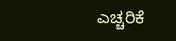ಎಚ್ಚರಿಕೆ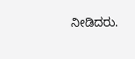ನೀಡಿದರು.